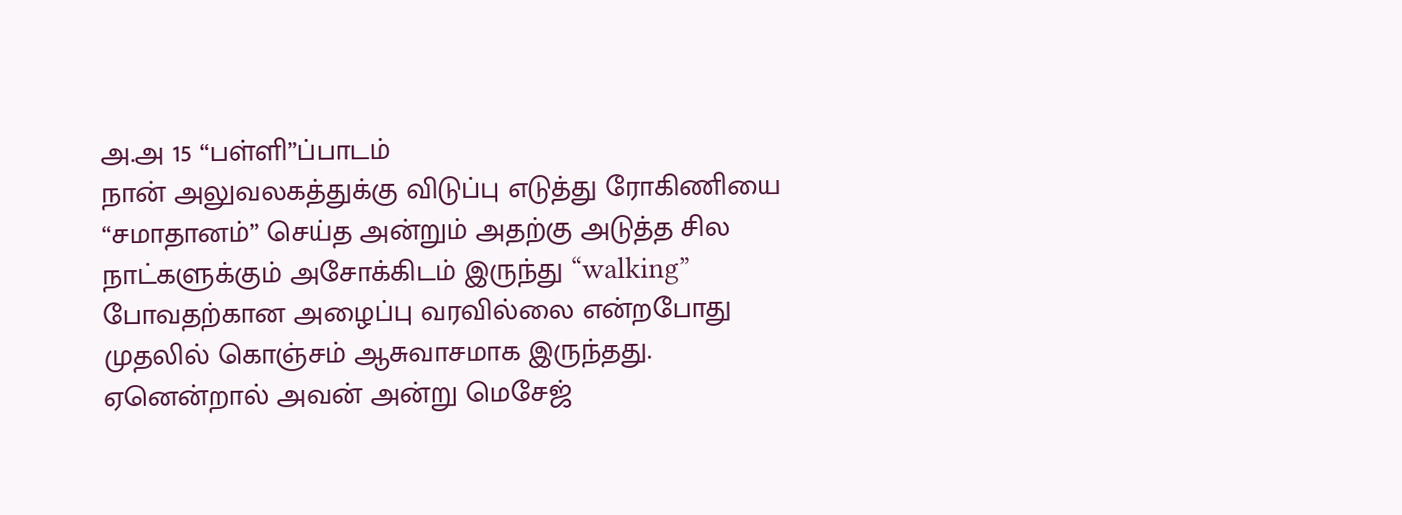அ.அ 15 “பள்ளி”ப்பாடம்
நான் அலுவலகத்துக்கு விடுப்பு எடுத்து ரோகிணியை “சமாதானம்” செய்த அன்றும் அதற்கு அடுத்த சில நாட்களுக்கும் அசோக்கிடம் இருந்து “walking” போவதற்கான அழைப்பு வரவில்லை என்றபோது முதலில் கொஞ்சம் ஆசுவாசமாக இருந்தது. ஏனென்றால் அவன் அன்று மெசேஜ்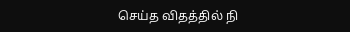செய்த விதத்தில் நி